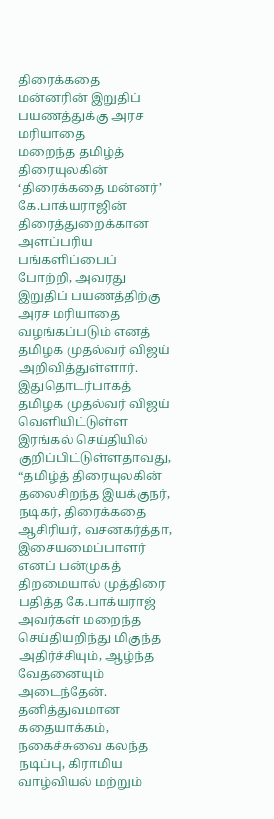திரைக்கதை மன்னரின் இறுதிப் பயணத்துக்கு அரச மரியாதை
மறைந்த தமிழ்த் திரையுலகின் ‘திரைக்கதை மன்னர்’ கே.பாக்யராஜின் திரைத்துறைக்கான அளப்பரிய பங்களிப்பைப் போற்றி, அவரது இறுதிப் பயணத்திற்கு அரச மரியாதை வழங்கப்படும் எனத் தமிழக முதல்வர் விஜய் அறிவித்துள்ளார்.
இதுதொடர்பாகத் தமிழக முதல்வர் விஜய் வெளியிட்டுள்ள இரங்கல் செய்தியில் குறிப்பிட்டுள்ளதாவது,
“தமிழ்த் திரையுலகின் தலைசிறந்த இயக்குநர், நடிகர், திரைக்கதை ஆசிரியர், வசனகர்த்தா, இசையமைப்பாளர் எனப் பன்முகத் திறமையால் முத்திரை பதித்த கே.பாக்யராஜ் அவர்கள் மறைந்த செய்தியறிந்து மிகுந்த அதிர்ச்சியும், ஆழ்ந்த வேதனையும் அடைந்தேன்.
தனித்துவமான கதையாக்கம், நகைச்சுவை கலந்த நடிப்பு, கிராமிய வாழ்வியல் மற்றும்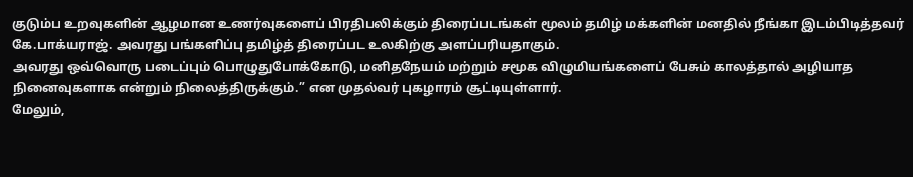குடும்ப உறவுகளின் ஆழமான உணர்வுகளைப் பிரதிபலிக்கும் திரைப்படங்கள் மூலம் தமிழ் மக்களின் மனதில் நீங்கா இடம்பிடித்தவர் கே.பாக்யராஜ். அவரது பங்களிப்பு தமிழ்த் திரைப்பட உலகிற்கு அளப்பரியதாகும்.
அவரது ஒவ்வொரு படைப்பும் பொழுதுபோக்கோடு, மனிதநேயம் மற்றும் சமூக விழுமியங்களைப் பேசும் காலத்தால் அழியாத நினைவுகளாக என்றும் நிலைத்திருக்கும்.” என முதல்வர் புகழாரம் சூட்டியுள்ளார்.
மேலும்,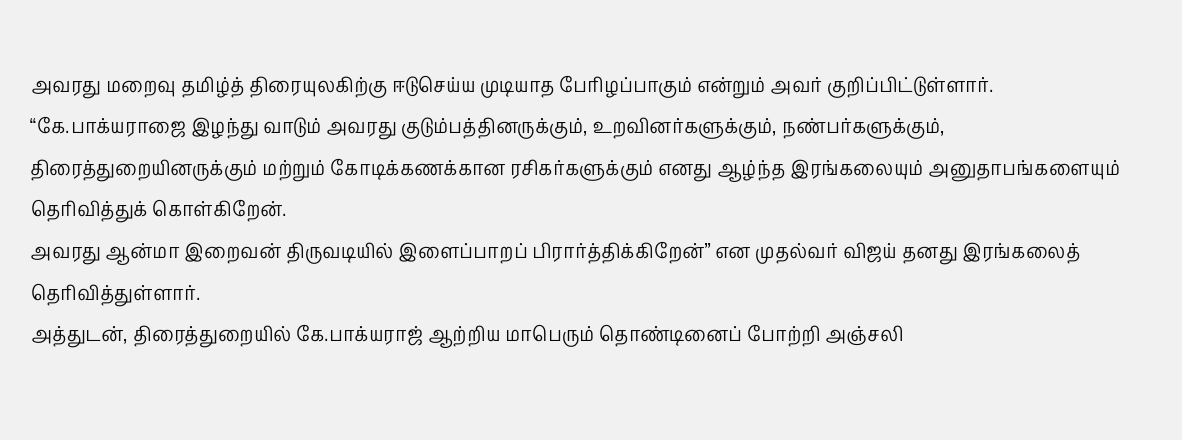அவரது மறைவு தமிழ்த் திரையுலகிற்கு ஈடுசெய்ய முடியாத பேரிழப்பாகும் என்றும் அவர் குறிப்பிட்டுள்ளார்.
“கே.பாக்யராஜை இழந்து வாடும் அவரது குடும்பத்தினருக்கும், உறவினர்களுக்கும், நண்பர்களுக்கும், திரைத்துறையினருக்கும் மற்றும் கோடிக்கணக்கான ரசிகர்களுக்கும் எனது ஆழ்ந்த இரங்கலையும் அனுதாபங்களையும் தெரிவித்துக் கொள்கிறேன்.
அவரது ஆன்மா இறைவன் திருவடியில் இளைப்பாறப் பிரார்த்திக்கிறேன்” என முதல்வர் விஜய் தனது இரங்கலைத் தெரிவித்துள்ளார்.
அத்துடன், திரைத்துறையில் கே.பாக்யராஜ் ஆற்றிய மாபெரும் தொண்டினைப் போற்றி அஞ்சலி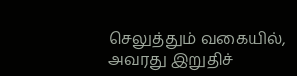செலுத்தும் வகையில், அவரது இறுதிச்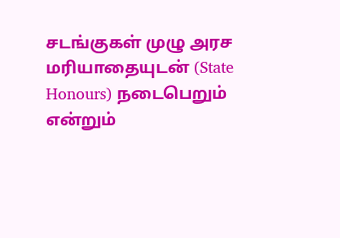சடங்குகள் முழு அரச மரியாதையுடன் (State Honours) நடைபெறும் என்றும்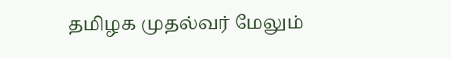தமிழக முதல்வர் மேலும்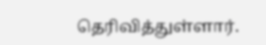தெரிவித்துள்ளார்.